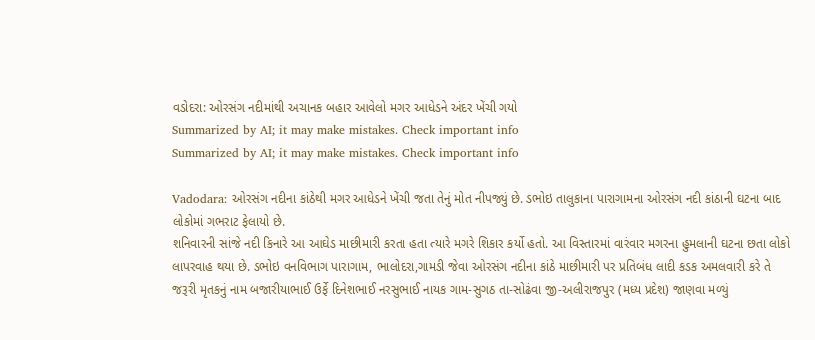વડોદરા: ઓરસંગ નદીમાંથી અચાનક બહાર આવેલો મગર આધેડને અંદર ખેંચી ગયો
Summarized by AI; it may make mistakes. Check important info
Summarized by AI; it may make mistakes. Check important info

Vadodara: ઓરસંગ નદીના કાંઠેથી મગર આધેડને ખેંચી જતા તેનું મોત નીપજ્યું છે. ડભોઇ તાલુકાના પારાગામના ઓરસંગ નદી કાંઠાની ઘટના બાદ લોકોમાં ગભરાટ ફેલાયો છે.
શનિવારની સાંજે નદી કિનારે આ આઘેડ માછીમારી કરતા હતા ત્યારે મગરે શિકાર કર્યો હતો. આ વિસ્તારમાં વારંવાર મગરના હુમલાની ઘટના છતા લોકો લાપરવાહ થયા છે. ડભોઇ વનવિભાગ પારાગામ, ભાલોદરા,ગામડી જેવા ઓરસંગ નદીના કાંઠે માછીમારી પર પ્રતિબંધ લાદી કડક અમલવારી કરે તે જરૂરી મૃતકનું નામ બજારીયાભાઈ ઉર્ફે દિનેશભાઈ નરસુભાઈ નાયક ગામ-સુગઠ તા-સોઢંવા જી-અલીરાજપુર (મધ્ય પ્રદેશ) જાણવા મળ્યું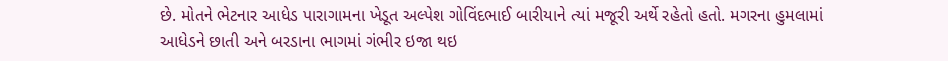છે. મોતને ભેટનાર આધેડ પારાગામના ખેડૂત અલ્પેશ ગોવિંદભાઈ બારીયાને ત્યાં મજૂરી અર્થે રહેતો હતો. મગરના હુમલામાં આધેડને છાતી અને બરડાના ભાગમાં ગંભીર ઇજા થઇ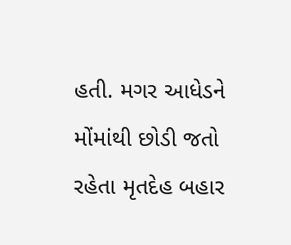હતી. મગર આધેડને મોંમાંથી છોડી જતો રહેતા મૃતદેહ બહાર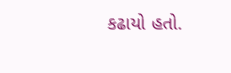કઢાયો હતો.